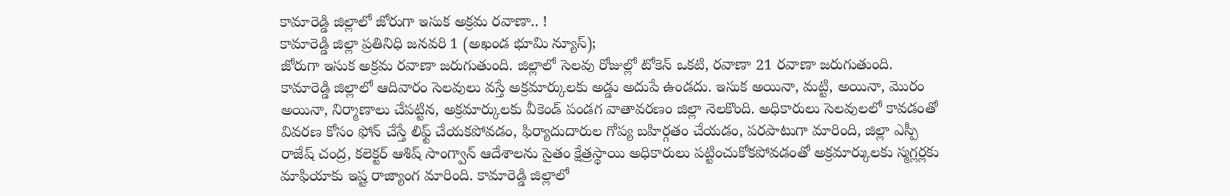కామారెడ్డి జిల్లాలో జోరుగా ఇసుక అక్రమ రవాణా.. !
కామారెడ్డి జిల్లా ప్రతినిధి జనవరి 1 (అఖండ భూమి న్యూస్);
జోరుగా ఇసుక అక్రమ రవాణా జరుగుతుంది. జిల్లాలో సెలవు రోజుల్లో టోకెన్ ఒకటి, రవాణా 21 రవాణా జరుగుతుంది. కామారెడ్డి జిల్లాలో ఆదివారం సెలవులు వస్తే అక్రమార్కులకు అడ్డు అదుపే ఉండదు. ఇసుక అయినా, మట్టి, అయినా, మొరం అయినా, నిర్మాణాలు చేపట్టిన, అక్రమార్కులకు వీకెండ్ పండగ వాతావరణం జిల్లా నెలకొంది. అధికారులు సెలవులలో కావడంతో వివరణ కోసం ఫోన్ చేస్తే లిఫ్ట్ చేయకపోవడం, ఫిర్యాదుదారుల గోప్య బహిర్గతం చేయడం, పరపాటుగా మారింది, జిల్లా ఎస్పీ రాజేష్ చంద్ర, కలెక్టర్ ఆశిష్ సాంగ్వాన్ ఆదేశాలను సైతం క్షేత్రస్థాయి అధికారులు పట్టించుకోకపోవడంతో అక్రమార్కులకు స్మగ్లర్లకు మాఫియాకు ఇష్ట రాజ్యాంగ మారింది. కామారెడ్డి జిల్లాలో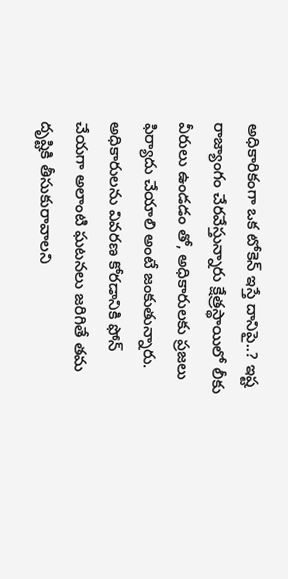అధికారికంగా ఒక టోకెన్ ఇస్తే దానిపై..? ఇష్ట రాజ్యాంగం చేరవేస్తున్నారు క్షేత్రస్థాయిలో లీకు వీరులు ఉండడం తో, అధికారులకు ప్రజలు ఫిర్యాదు చేయాలి అంటే జంకుతున్నారు. అధికారులను వివరణ కోరడానికి ఫోన్ చేయగా అలాంటి ఘటనలు జరిగితే తమ దృష్టికి తీసుకురావాలని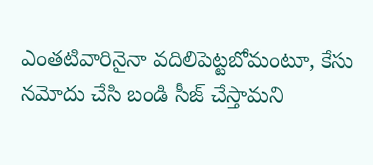ఎంతటివారినైనా వదిలిపెట్టబోమంటూ, కేసు నమోదు చేసి బండి సీజ్ చేస్తామని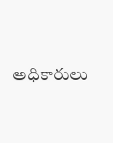అధికారులు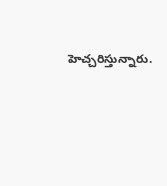హెచ్చరిస్తున్నారు.